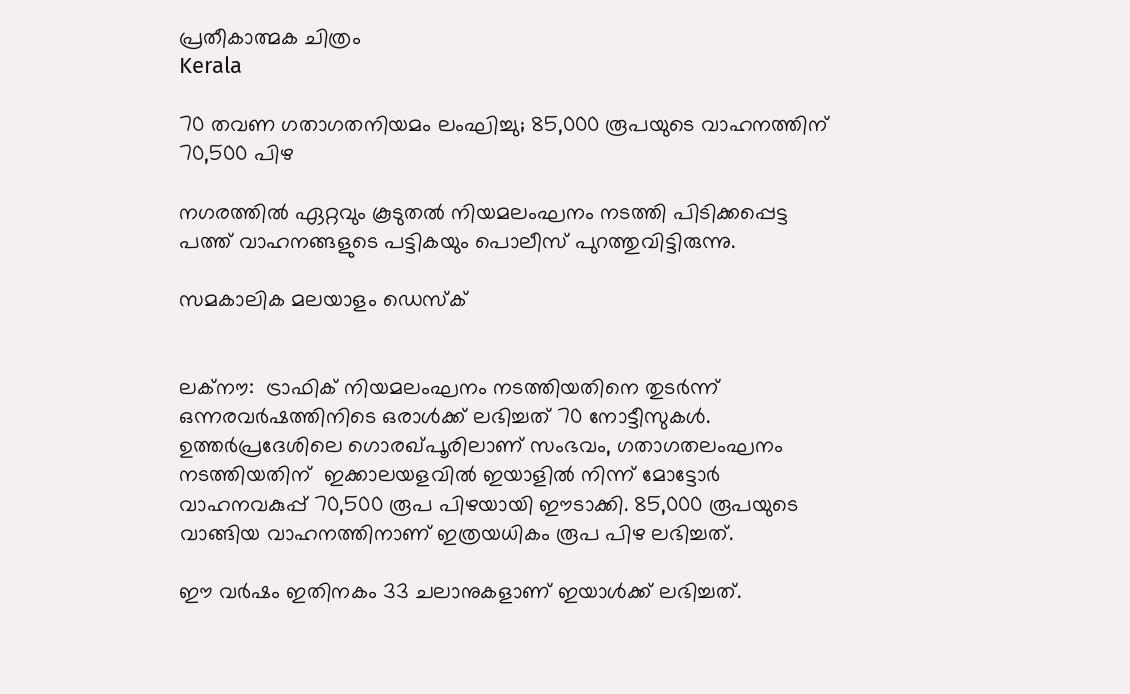പ്രതീകാത്മക ചിത്രം
Kerala

70 തവണ ഗതാഗതനിയമം ലംഘിച്ചു; 85,000 രൂപയുടെ വാഹനത്തിന് 70,500 പിഴ

നഗരത്തില്‍ ഏറ്റവും കൂടുതല്‍ നിയമലംഘനം നടത്തി പിടിക്കപ്പെട്ട പത്ത് വാഹനങ്ങളുടെ പട്ടികയും പൊലീസ് പുറത്തുവിട്ടിരുന്നു.

സമകാലിക മലയാളം ഡെസ്ക്


ലക്‌നൗ:  ട്രാഫിക് നിയമലംഘനം നടത്തിയതിനെ തുടര്‍ന്ന് ഒന്നരവര്‍ഷത്തിനിടെ ഒരാള്‍ക്ക് ലഭിച്ചത് 70 നോട്ടീസുകള്‍. ഉത്തര്‍പ്രദേശിലെ ഗൊരഖ്പൂരിലാണ് സംഭവം, ഗതാഗതലംഘനം നടത്തിയതിന്  ഇക്കാലയളവില്‍ ഇയാളില്‍ നിന്ന് മോട്ടോര്‍ വാഹനവകുപ്പ് 70,500 രൂപ പിഴയായി ഈടാക്കി. 85,000 രൂപയുടെ വാങ്ങിയ വാഹനത്തിനാണ് ഇത്രയധികം രൂപ പിഴ ലഭിച്ചത്.

ഈ വര്‍ഷം ഇതിനകം 33 ചലാനുകളാണ് ഇയാള്‍ക്ക് ലഭിച്ചത്.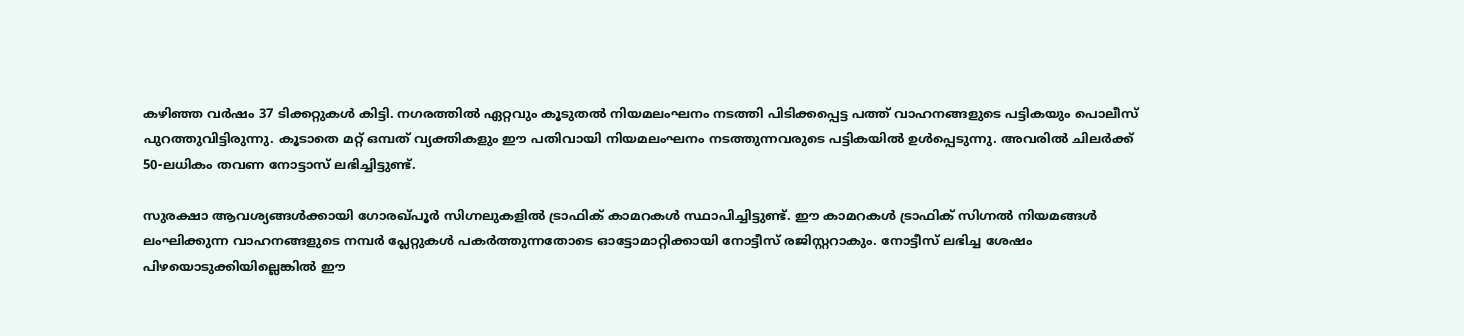കഴിഞ്ഞ വര്‍ഷം 37 ടിക്കറ്റുകള്‍ കിട്ടി. നഗരത്തില്‍ ഏറ്റവും കൂടുതല്‍ നിയമലംഘനം നടത്തി പിടിക്കപ്പെട്ട പത്ത് വാഹനങ്ങളുടെ പട്ടികയും പൊലീസ് പുറത്തുവിട്ടിരുന്നു. കൂടാതെ മറ്റ് ഒമ്പത് വ്യക്തികളും ഈ പതിവായി നിയമലംഘനം നടത്തുന്നവരുടെ പട്ടികയില്‍ ഉള്‍പ്പെടുന്നു. അവരില്‍ ചിലര്‍ക്ക് 50-ലധികം തവണ നോട്ടാസ് ലഭിച്ചിട്ടുണ്ട്.

സുരക്ഷാ ആവശ്യങ്ങള്‍ക്കായി ഗോരഖ്പൂര്‍ സിഗ്നലുകളില്‍ ട്രാഫിക് കാമറകള്‍ സ്ഥാപിച്ചിട്ടുണ്ട്. ഈ കാമറകള്‍ ട്രാഫിക് സിഗ്നല്‍ നിയമങ്ങള്‍ ലംഘിക്കുന്ന വാഹനങ്ങളുടെ നമ്പര്‍ പ്ലേറ്റുകള്‍ പകര്‍ത്തുന്നതോടെ ഓട്ടോമാറ്റിക്കായി നോട്ടീസ് രജിസ്റ്ററാകും. നോട്ടീസ് ലഭിച്ച ശേഷം പിഴയൊടുക്കിയില്ലെങ്കില്‍ ഈ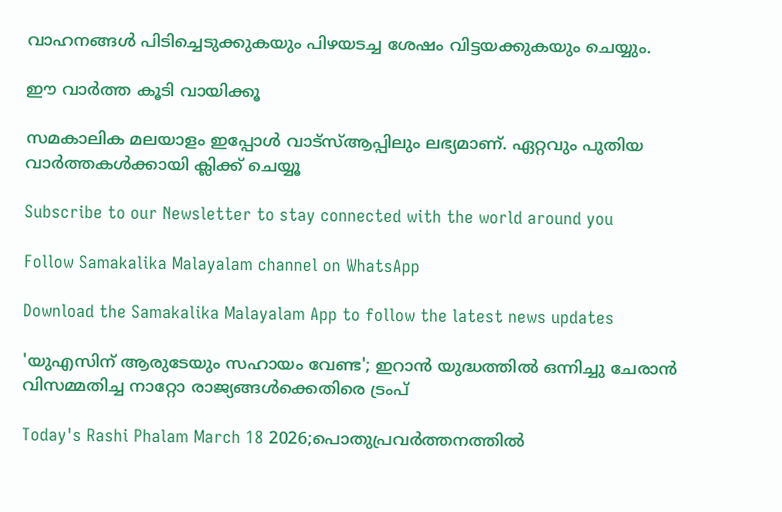വാഹനങ്ങള്‍ പിടിച്ചെടുക്കുകയും പിഴയടച്ച ശേഷം വിട്ടയക്കുകയും ചെയ്യും.

ഈ വാർത്ത കൂടി വായിക്കൂ

സമകാലിക മലയാളം ഇപ്പോൾ വാട്‌സ്ആപ്പിലും ലഭ്യമാണ്. ഏറ്റവും പുതിയ വാർത്തകൾക്കായി ക്ലിക്ക് ചെയ്യൂ

Subscribe to our Newsletter to stay connected with the world around you

Follow Samakalika Malayalam channel on WhatsApp

Download the Samakalika Malayalam App to follow the latest news updates

'യുഎസിന് ആരുടേയും സഹായം വേണ്ട'; ഇറാൻ യുദ്ധത്തിൽ ഒന്നിച്ചു ചേരാൻ വിസമ്മതിച്ച നാറ്റോ രാജ്യങ്ങൾക്കെതിരെ ട്രംപ്

Today's Rashi Phalam March 18 2026;പൊതുപ്രവര്‍ത്തനത്തില്‍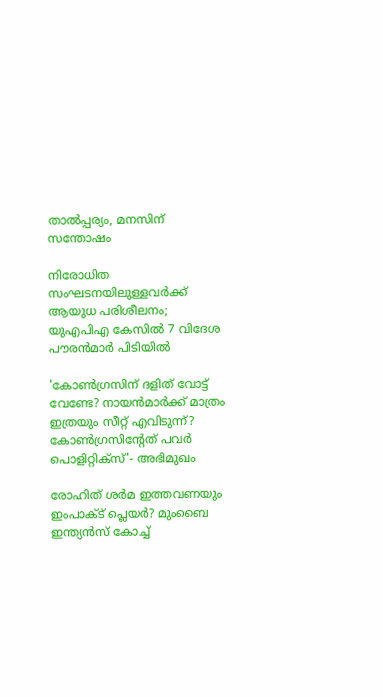താല്‍പ്പര്യം, മനസിന് സന്തോഷം

നിരോധിത സംഘടനയിലുള്ളവർക്ക് ആയുധ പരിശീലനം; യുഎപിഎ കേസിൽ 7 വിദേശ പൗരൻമാർ പിടിയിൽ

'കോണ്‍ഗ്രസിന് ദളിത് വോട്ട് വേണ്ടേ? നായന്‍മാര്‍ക്ക് മാത്രം ഇത്രയും സീറ്റ് എവിടുന്ന്? കോണ്‍ഗ്രസിന്റേത് പവര്‍ പൊളിറ്റിക്‌സ്'- അഭിമുഖം

രോഹിത് ശര്‍മ ഇത്തവണയും ഇംപാക്ട് പ്ലെയര്‍? മുംബൈ ഇന്ത്യന്‍സ് കോച്ച്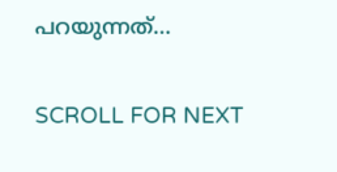പറയുന്നത്...

SCROLL FOR NEXT